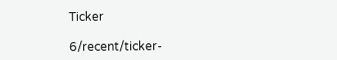Ticker

6/recent/ticker-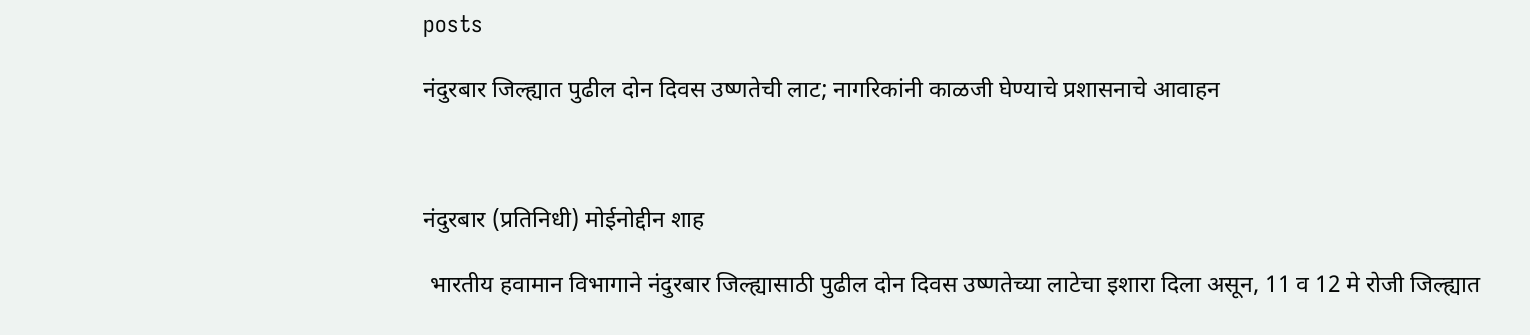posts

नंदुरबार जिल्ह्यात पुढील दोन दिवस उष्णतेची लाट; नागरिकांनी काळजी घेण्याचे प्रशासनाचे आवाहन



नंदुरबार (प्रतिनिधी) मोईनोद्दीन शाह

 भारतीय हवामान विभागाने नंदुरबार जिल्ह्यासाठी पुढील दोन दिवस उष्णतेच्या लाटेचा इशारा दिला असून, 11 व 12 मे रोजी जिल्ह्यात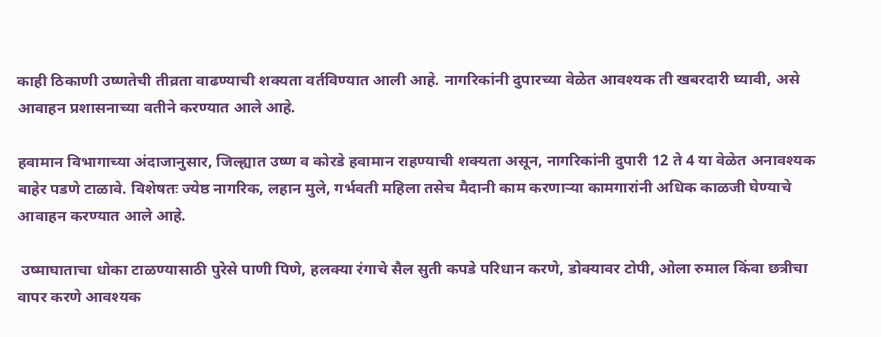काही ठिकाणी उष्णतेची तीव्रता वाढण्याची शक्यता वर्तविण्यात आली आहे. नागरिकांनी दुपारच्या वेळेत आवश्यक ती खबरदारी घ्यावी, असे आवाहन प्रशासनाच्या वतीने करण्यात आले आहे.

हवामान विभागाच्या अंदाजानुसार, जिल्ह्यात उष्ण व कोरडे हवामान राहण्याची शक्यता असून, नागरिकांनी दुपारी 12 ते 4 या वेळेत अनावश्यक बाहेर पडणे टाळावे. विशेषतः ज्येष्ठ नागरिक, लहान मुले, गर्भवती महिला तसेच मैदानी काम करणाऱ्या कामगारांनी अधिक काळजी घेण्याचे आवाहन करण्यात आले आहे.

 उष्माघाताचा धोका टाळण्यासाठी पुरेसे पाणी पिणे, हलक्या रंगाचे सैल सुती कपडे परिधान करणे, डोक्यावर टोपी, ओला रुमाल किंवा छत्रीचा वापर करणे आवश्यक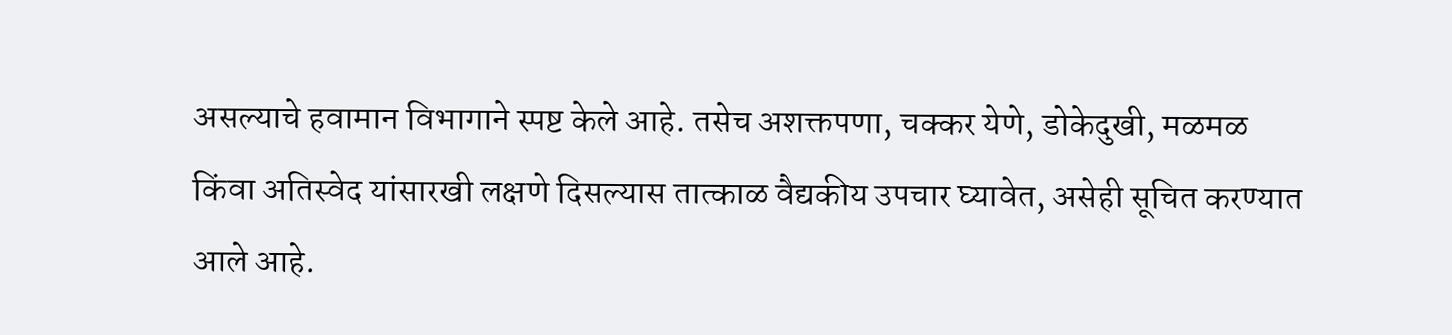असल्याचे हवामान विभागाने स्पष्ट केले आहे. तसेच अशक्तपणा, चक्कर येणे, डोकेदुखी, मळमळ किंवा अतिस्वेद यांसारखी लक्षणे दिसल्यास तात्काळ वैद्यकीय उपचार घ्यावेत, असेही सूचित करण्यात आले आहे.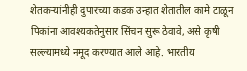शेतकऱ्यांनीही दुपारच्या कडक उन्हात शेतातील कामे टाळून पिकांना आवश्यकतेनुसार सिंचन सुरू ठेवावे, असे कृषी सल्ल्यामध्ये नमूद करण्यात आले आहे. भारतीय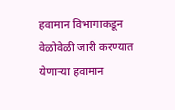हवामान विभागाकडून वेळोवेळी जारी करण्यात येणाऱ्या हवामान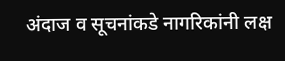अंदाज व सूचनांकडे नागरिकांनी लक्ष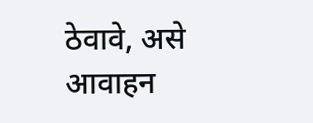ठेवावे, असे आवाहन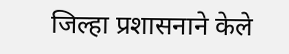जिल्हा प्रशासनाने केले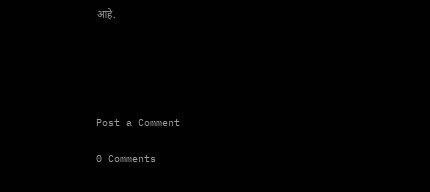आहे.





Post a Comment

0 Comments